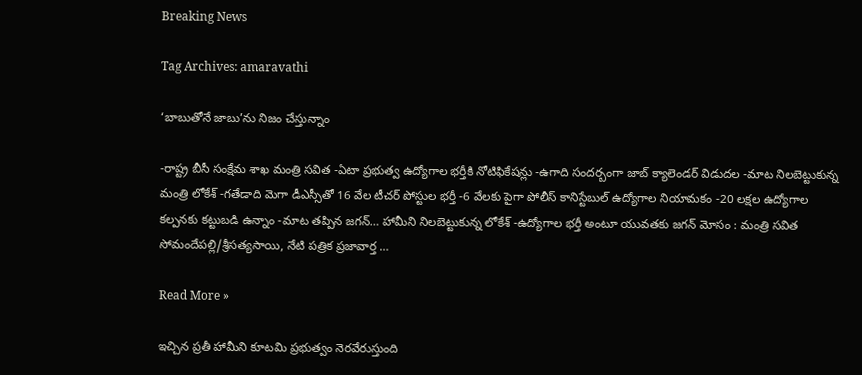Breaking News

Tag Archives: amaravathi

‘బాబుతోనే జాబు’ను నిజం చేస్తున్నాం

-రాష్ట్ర బీసీ సంక్షేమ శాఖ మంత్రి సవిత -ఏటా ప్రభుత్వ ఉద్యోగాల భర్తీకి నోటిఫికేషన్లు -ఉగాది సందర్బంగా జాబ్ క్యాలెండర్ విడుదల -మాట నిలబెట్టుకున్న మంత్రి లోకేశ్ -గతేడాది మెగా డీఎస్సీతో 16 వేల టీచర్ పోస్టుల భర్తీ -6 వేలకు పైగా పోలీస్ కానిస్టేబుల్ ఉద్యోగాల నియామకం -20 లక్షల ఉద్యోగాల కల్పనకు కట్టుబడి ఉన్నాం -మాట తప్పిన జగన్… హామీని నిలబెట్టుకున్న లోకేశ్ -ఉద్యోగాల భర్తీ అంటూ యువతకు జగన్ మోసం : మంత్రి సవిత సోమందేపల్లి/శ్రీసత్యసాయి, నేటి పత్రిక ప్రజావార్త …

Read More »

ఇచ్చిన ప్రతీ హామీని కూటమి ప్రభుత్వం నెరవేరుస్తుంది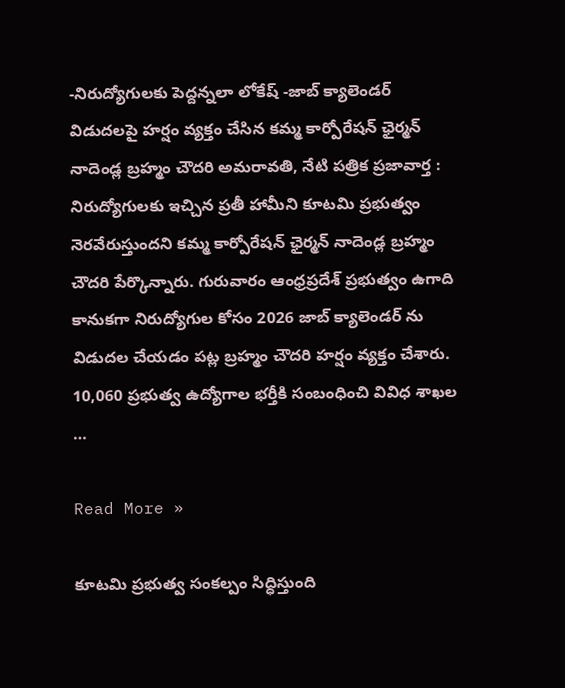-నిరుద్యోగులకు పెద్దన్నలా లోకేష్ -జాబ్ క్యాలెండర్ విడుదలపై హర్షం వ్యక్తం చేసిన కమ్మ కార్పోరేషన్ ఛైర్మన్ నాదెండ్ల బ్రహ్మం చౌదరి అమరావతి, నేటి పత్రిక ప్రజావార్త : నిరుద్యోగులకు ఇచ్చిన ప్రతీ హామీని కూటమి ప్రభుత్వం నెరవేరుస్తుందని కమ్మ కార్పోరేషన్ ఛైర్మన్ నాదెండ్ల బ్రహ్మం చౌదరి పేర్కొన్నారు. గురువారం ఆంధ్రప్రదేశ్ ప్రభుత్వం ఉగాది కానుకగా నిరుద్యోగుల కోసం 2026 జాబ్ క్యాలెండర్ ను విడుదల చేయడం పట్ల బ్రహ్మం చౌదరి హర్షం వ్యక్తం చేశారు. 10,060 ప్రభుత్వ ఉద్యోగాల భర్తీకి సంబంధించి వివిధ శాఖల …

Read More »

కూటమి ప్రభుత్వ సంకల్పం సిద్ధిస్తుంది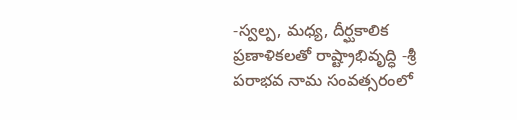-స్వల్ప, మధ్య, దీర్ఘకాలిక ప్రణాళికలతో రాష్ట్రాభివృద్ధి -శ్రీ పరాభవ నామ సంవత్సరంలో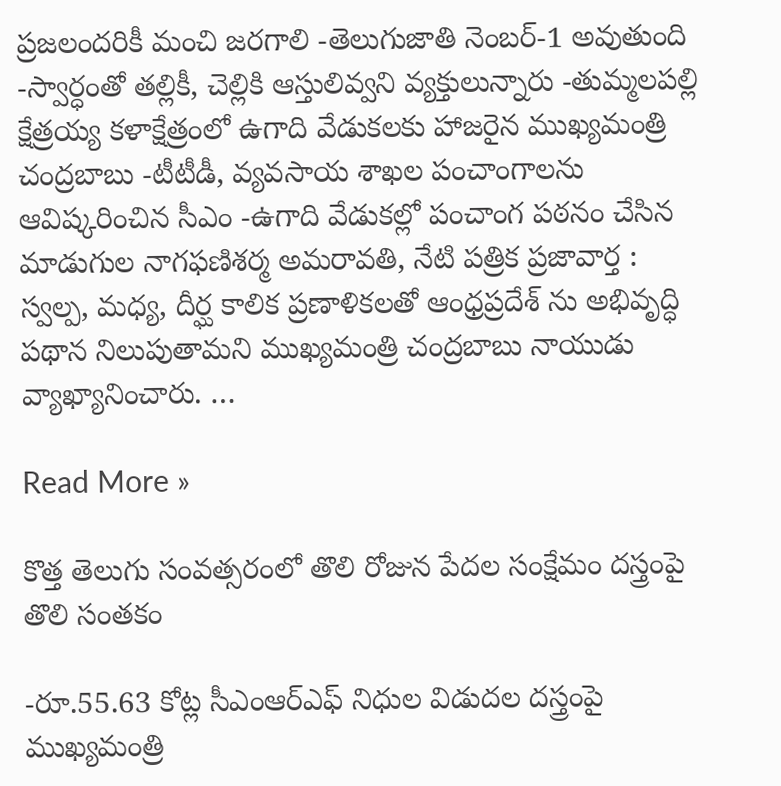ప్రజలందరికీ మంచి జరగాలి -తెలుగుజాతి నెంబర్-1 అవుతుంది -స్వార్ధంతో తల్లికీ, చెల్లికి ఆస్తులివ్వని వ్యక్తులున్నారు -తుమ్మలపల్లి క్షేత్రయ్య కళాక్షేత్రంలో ఉగాది వేడుకలకు హాజరైన ముఖ్యమంత్రి చంద్రబాబు -టీటీడీ, వ్యవసాయ శాఖల పంచాంగాలను ఆవిష్కరించిన సీఎం -ఉగాది వేడుకల్లో పంచాంగ పఠనం చేసిన మాడుగుల నాగఫణిశర్మ అమరావతి, నేటి పత్రిక ప్రజావార్త : స్వల్ప, మధ్య, దీర్ఘ కాలిక ప్రణాళికలతో ఆంధ్రప్రదేశ్ ను అభివృద్ధి పథాన నిలుపుతామని ముఖ్యమంత్రి చంద్రబాబు నాయుడు వ్యాఖ్యానించారు. …

Read More »

కొత్త తెలుగు సంవత్సరంలో తొలి రోజున పేదల సంక్షేమం దస్త్రంపై తొలి సంతకం

-రూ.55.63 కోట్ల సీఎంఆర్ఎఫ్ నిధుల విడుదల దస్త్రంపై ముఖ్యమంత్రి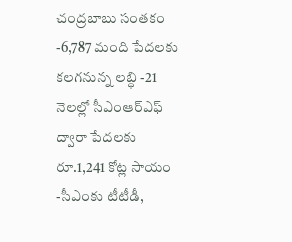చంద్రబాబు సంతకం -6,787 మంది పేదలకు కలగనున్న లబ్ధి -21 నెలల్లో సీఎంఆర్ఎఫ్ ద్వారా పేదలకు రూ.1,241 కోట్ల సాయం -సీఎంకు టీటీడీ,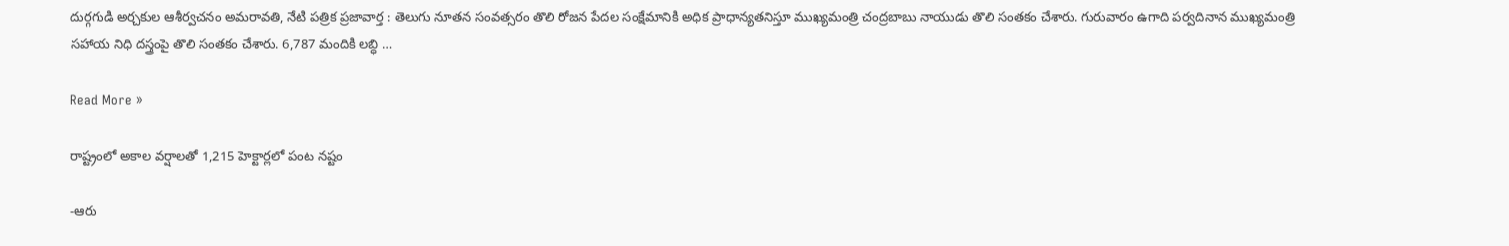దుర్గగుడి అర్చకుల ఆశీర్వచనం అమరావతి, నేటి పత్రిక ప్రజావార్త : తెలుగు నూతన సంవత్సరం తొలి రోజన పేదల సంక్షేమానికి అధిక ప్రాధాన్యతనిస్తూ ముఖ్యమంత్రి చంద్రబాబు నాయుడు తొలి సంతకం చేశారు. గురువారం ఉగాది పర్వదినాన ముఖ్యమంత్రి సహాయ నిధి దస్త్రంపై తొలి సంతకం చేశారు. 6,787 మందికి లబ్ధి …

Read More »

రాష్ట్రంలో అకాల వర్షాలతో 1,215 హెక్టార్లలో పంట నష్టం

-ఆరు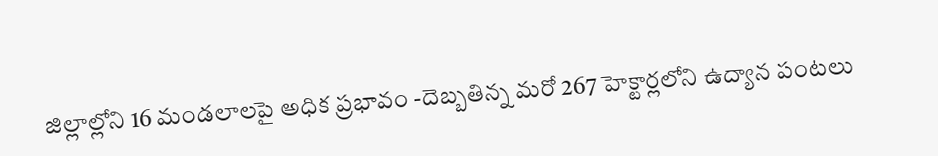జిల్లాల్లోని 16 మండలాలపై అధిక ప్రభావం -దెబ్బతిన్న మరో 267 హెక్టార్లలోని ఉద్యాన పంటలు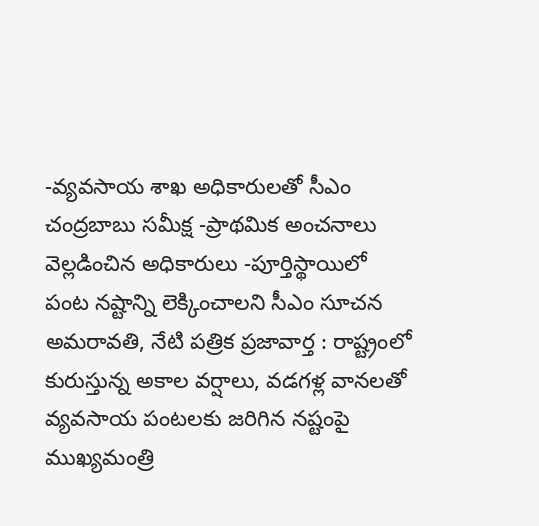-వ్యవసాయ శాఖ అధికారులతో సీఎం చంద్రబాబు సమీక్ష -ప్రాథమిక అంచనాలు వెల్లడించిన అధికారులు -పూర్తిస్థాయిలో పంట నష్టాన్ని లెక్కించాలని సీఎం సూచన అమరావతి, నేటి పత్రిక ప్రజావార్త : రాష్ట్రంలో కురుస్తున్న అకాల వర్షాలు, వడగళ్ల వానలతో వ్యవసాయ పంటలకు జరిగిన నష్టంపై ముఖ్యమంత్రి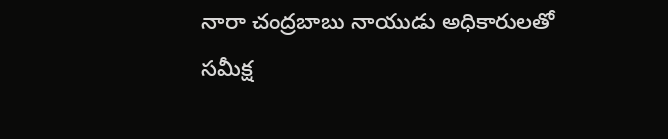నారా చంద్రబాబు నాయుడు అధికారులతో సమీక్ష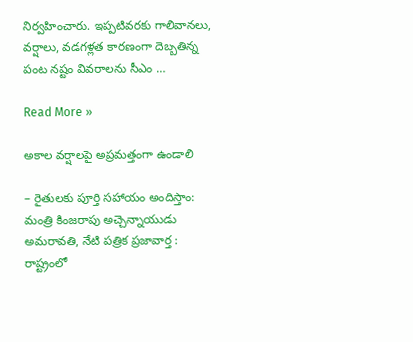నిర్వహించారు. ఇప్పటివరకు గాలివానలు, వర్షాలు, వడగళ్లత కారణంగా దెబ్బతిన్న పంట నష్టం వివరాలను సీఎం …

Read More »

అకాల వర్షాలపై అప్రమత్తంగా ఉండాలి

– రైతులకు పూర్తి సహాయం అందిస్తాం: మంత్రి కింజరాపు అచ్చెన్నాయుడు అమరావతి, నేటి పత్రిక ప్రజావార్త : రాష్ట్రంలో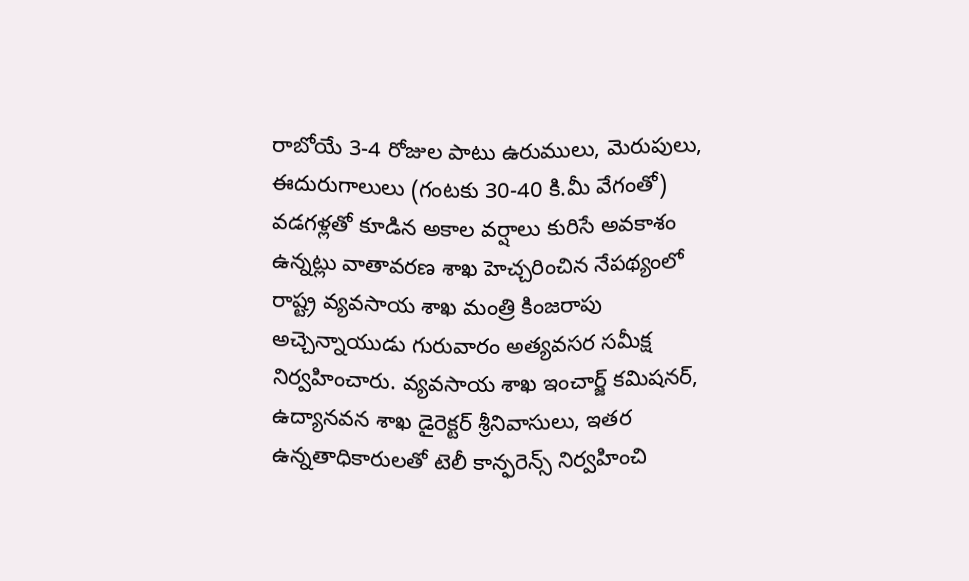రాబోయే 3-4 రోజుల పాటు ఉరుములు, మెరుపులు, ఈదురుగాలులు (గంటకు 30-40 కి.మీ వేగంతో) వడగళ్లతో కూడిన అకాల వర్షాలు కురిసే అవకాశం ఉన్నట్లు వాతావరణ శాఖ హెచ్చరించిన నేపథ్యంలో రాష్ట్ర వ్యవసాయ శాఖ మంత్రి కింజరాపు అచ్చెన్నాయుడు గురువారం అత్యవసర సమీక్ష నిర్వహించారు. వ్యవసాయ శాఖ ఇంచార్జ్ కమిషనర్, ఉద్యానవన శాఖ డైరెక్టర్ శ్రీనివాసులు, ఇతర ఉన్నతాధికారులతో టెలీ కాన్ఫరెన్స్ నిర్వహించి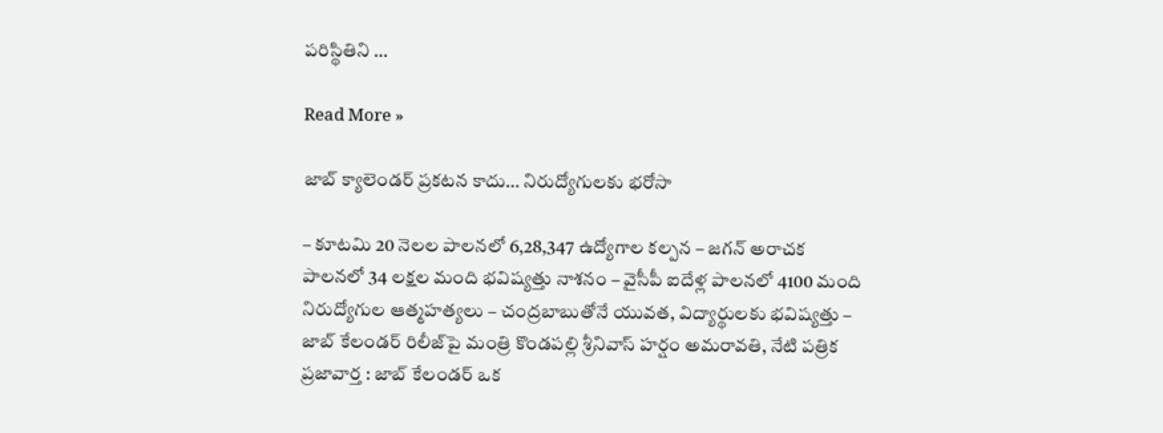పరిస్థితిని …

Read More »

జాబ్ క్యాలెండ‌ర్ ప్ర‌క‌ట‌న కాదు… నిరుద్యోగుల‌కు భరోసా

– కూట‌మి 20 నెల‌ల పాల‌న‌లో 6,28,347 ఉద్యోగాల క‌ల్ప‌న‌ – జ‌గ‌న్ అరాచ‌క పాల‌న‌లో 34 ల‌క్ష‌ల మంది భ‌విష్య‌త్తు నాశ‌నం – వైసీపీ ఐదేళ్ల పాల‌నలో 4100 మంది నిరుద్యోగుల ఆత్మ‌హ‌త్య‌లు – చంద్ర‌బాబుతోనే యువ‌త‌, విద్యార్థుల‌కు భ‌విష్య‌త్తు – జాబ్ కేలండ‌ర్ రిలీజ్‌పై మంత్రి కొండపల్లి శ్రీనివాస్ హ‌ర్షం అమరావతి, నేటి పత్రిక ప్రజావార్త : జాబ్ కేలండ‌ర్ ఒక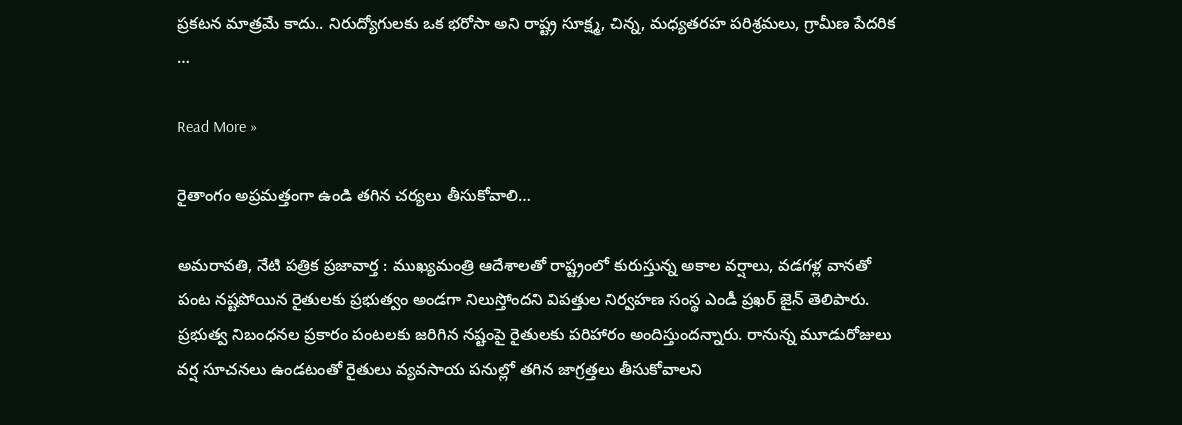ప్ర‌క‌ట‌న మాత్ర‌మే కాదు.. నిరుద్యోగుల‌కు ఒక భ‌రోసా అని రాష్ట్ర సూక్ష్మ, చిన్న, మధ్యతరహ పరిశ్రమలు, గ్రామీణ పేదరిక …

Read More »

రైతాంగం అప్రమత్తంగా ఉండి తగిన చర్యలు తీసుకోవాలి…

అమరావతి, నేటి పత్రిక ప్రజావార్త : ముఖ్యమంత్రి ఆదేశాలతో రాష్ట్రంలో కురుస్తున్న అకాల వర్షాలు, వడగళ్ల వానతో పంట నష్టపోయిన రైతులకు ప్రభుత్వం అండగా నిలుస్తోందని విపత్తుల నిర్వహణ సంస్థ ఎండీ ప్రఖర్ జైన్ తెలిపారు. ప్రభుత్వ నిబంధనల ప్రకారం పంటలకు జరిగిన నష్టంపై రైతులకు పరిహారం అందిస్తుందన్నారు. రానున్న మూడురోజులు వర్ష సూచనలు ఉండటంతో రైతులు వ్యవసాయ పనుల్లో తగిన జాగ్రత్తలు తీసుకోవాలని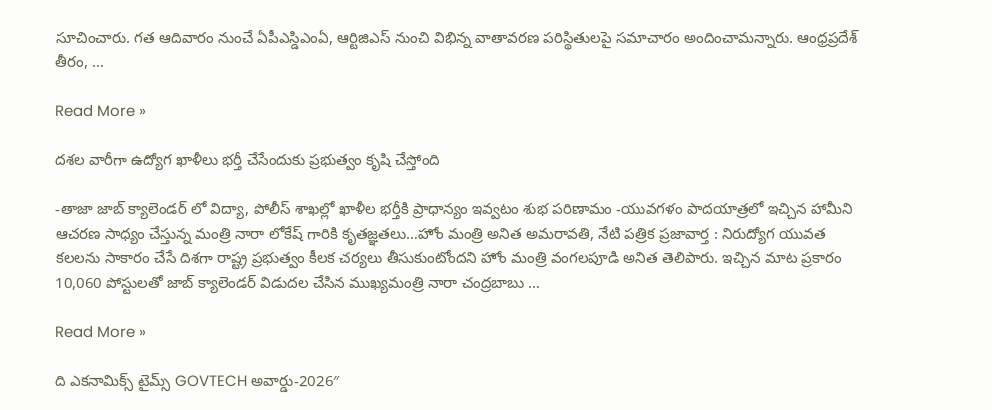సూచించారు. గత ఆదివారం నుంచే ఏపీఎస్డిఎంఏ, ఆర్టిజిఎస్ నుంచి విభిన్న వాతావరణ పరిస్థితులపై సమాచారం అందించామన్నారు. ఆంధ్రప్రదేశ్ తీరం, …

Read More »

దశల వారీగా ఉద్యోగ ఖాళీలు భర్తీ చేసేందుకు ప్రభుత్వం కృషి చేస్తోంది

-తాజా జాబ్ క్యాలెండర్ లో విద్యా, పోలీస్ శాఖల్లో ఖాళీల భర్తీకి ప్రాధాన్యం ఇవ్వటం శుభ పరిణామం -యువగళం పాదయాత్రలో ఇచ్చిన హామీని ఆచరణ సాధ్యం చేస్తున్న మంత్రి నారా లోకేష్ గారికి కృతజ్ఞతలు…హోం మంత్రి అనిత అమరావతి, నేటి పత్రిక ప్రజావార్త : నిరుద్యోగ యువత కలలను సాకారం చేసే దిశగా రాష్ట్ర ప్రభుత్వం కీలక చర్యలు తీసుకుంటోందని హోం మంత్రి వంగలపూడి అనిత తెలిపారు. ఇచ్చిన మాట ప్రకారం 10,060 పోస్టులతో జాబ్ క్యాలెండర్ విడుదల చేసిన ముఖ్యమంత్రి నారా చంద్రబాబు …

Read More »

ది ఎకనామిక్స్ టైమ్స్ GOVTECH అవార్డు-2026″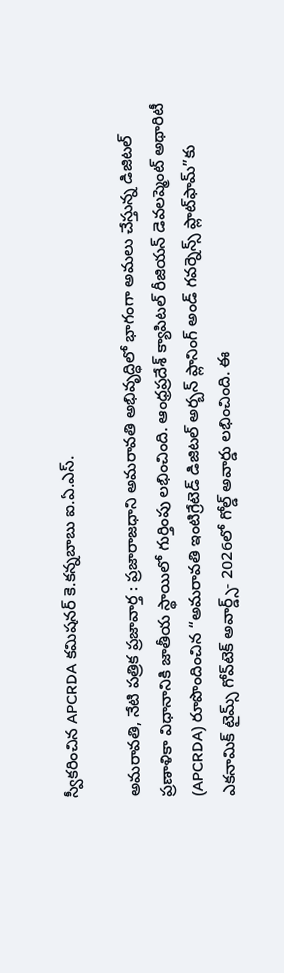స్వీకరించిన APCRDA కమిషనర్ కె.కన్నబాబు ఐ.ఏ.ఎస్.

అమరావతి, నేటి పత్రిక ప్రజావార్త : ప్రజారాజధాని అమరావతి అభివృద్ధిలో భాగంగా అమలు చేస్తున్న డిజిటల్ ప్రణాళికా విధానానికి జాతీయ స్థాయిలో గుర్తింపు లభించింది. ఆంధ్రప్రదేశ్ క్యాపిటల్ రీజియన్ డెవలప్మెంట్ అథారిటీ (APCRDA) రూపొందించిన “అమరావతి ఇంటిగ్రేటెడ్ డిజిటల్ అర్బన్ ప్లానింగ్ అండ్ గవర్నెన్స్ ప్లాట్‌ఫామ్”కు ఎకనామిక్ టైమ్స్ గోవ్‌టెక్ అవార్డ్స్- 2026లో గోల్డ్ అవార్డు లభించింది. ఈ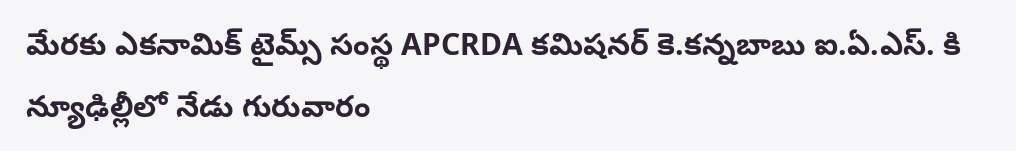మేరకు ఎకనామిక్ టైమ్స్ సంస్థ APCRDA కమిషనర్ కె.కన్నబాబు ఐ.ఏ.ఎస్. కి న్యూఢిల్లీలో నేడు గురువారం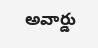అవార్డు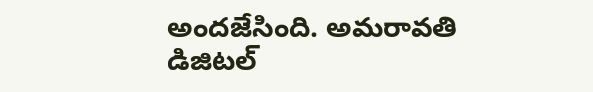అందజేసింది. అమరావతి డిజిటల్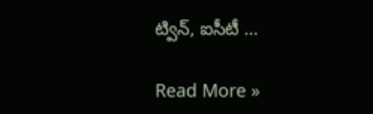ట్విన్, ఐసీటీ …

Read More »